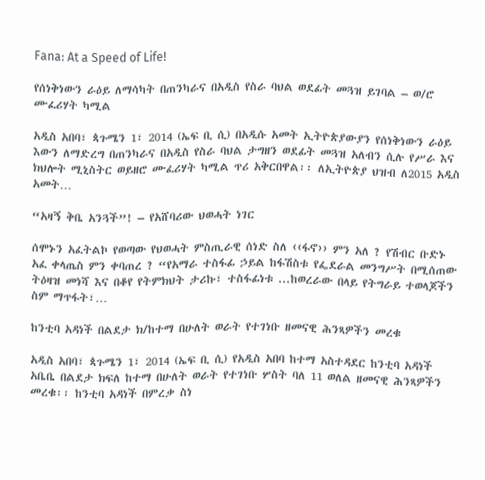Fana: At a Speed of Life!

የሰነቅነውን ራዕይ ለማሳካት በጠንካራና በአዲስ የስራ ባህል ወደፊት መጓዝ ይገባል – ወ/ሮ ሙፈሪሃት ካሚል

አዲስ አበባ፣ ጳጉሜን 1፣ 2014 (ኤፍ ቢ ሲ) በአዲሱ አመት ኢትዮጵያውያን የሰነቅነውን ራዕይ እውን ለማድረግ በጠንካራና በአዲስ የስራ ባህል ታግዘን ወደፊት መጓዝ አለብን ሲሉ የሥራ እና ክህሎት ሚኒስትር ወይዘሮ ሙፈሪሃት ካሚል ጥሪ አቅርበዋል፡፡ ለኢትዮጵያ ህዝብ ለ2015 አዲስ አመት…

“አዛኝ ቅቤ አንጓች”! – የአሸባሪው ህወሓት ነገር

ሰሞኑን አፈትልኮ የወጣው የህወሓት ምስጢራዊ ሰነድ ስለ ‹‹ፋኖ›› ምን አለ ? የሽብር ቡድኑ አፈ ቀላጤስ ምን ቀባጠረ ? “የአማራ ተስፋፊ ኃይል ከፋሽስቱ የፌደራል መንግሥት በሚሰጠው ትዕዛዝ መነሻ እና በቆየ የትምክህት ታሪኩ፣ ተስፋፊነቱ ...ከወረራው በላይ የትግራይ ተወላጆችን ስም ማጥፋት፣…

ከንቲባ አዳነች በልደታ ክ/ከተማ በሁለት ወራት የተገነቡ ዘመናዊ ሕንጻዎችን መረቁ

አዲስ አበባ፣ ጳጉሜን 1፣ 2014 (ኤፍ ቢ ሲ) የአዲስ አበባ ከተማ አስተዳደር ከንቲባ አዳነች አቤቤ በልደታ ክፍለ ከተማ በሁለት ወራት የተገነቡ ሦስት ባለ 11 ወለል ዘመናዊ ሕንጻዎችን መረቁ፡፡ ከንቲባ አዳነች በምረቃ ስነ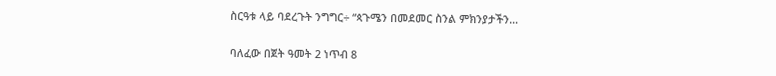ስርዓቱ ላይ ባደረጉት ንግግር÷ “ጳጉሜን በመደመር ስንል ምክንያታችን…

ባለፈው በጀት ዓመት 2 ነጥብ 8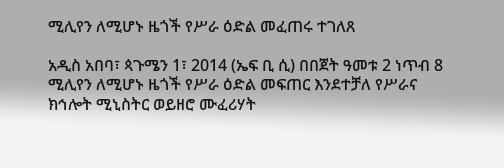ሚሊየን ለሚሆኑ ዜጎች የሥራ ዕድል መፈጠሩ ተገለጸ

አዲስ አበባ፣ ጳጉሜን 1፣ 2014 (ኤፍ ቢ ሲ) በበጀት ዓመቱ 2 ነጥብ 8 ሚሊየን ለሚሆኑ ዜጎች የሥራ ዕድል መፍጠር እንደተቻለ የሥራና ክኅሎት ሚኒስትር ወይዘሮ ሙፈሪሃት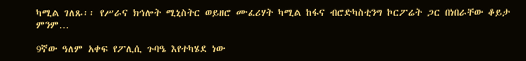ካሚል ገለጹ፡፡ የሥራና ክኅሎት ሚኒስትር ወይዘሮ ሙፈሪሃት ካሚል ከፋና ብሮድካስቲንግ ኮርፖሬት ጋር በነበራቸው ቆይታ ምንም…

9ኛው ዓለም አቀፍ የፖሊሲ ጉባዔ እየተካሄደ ነው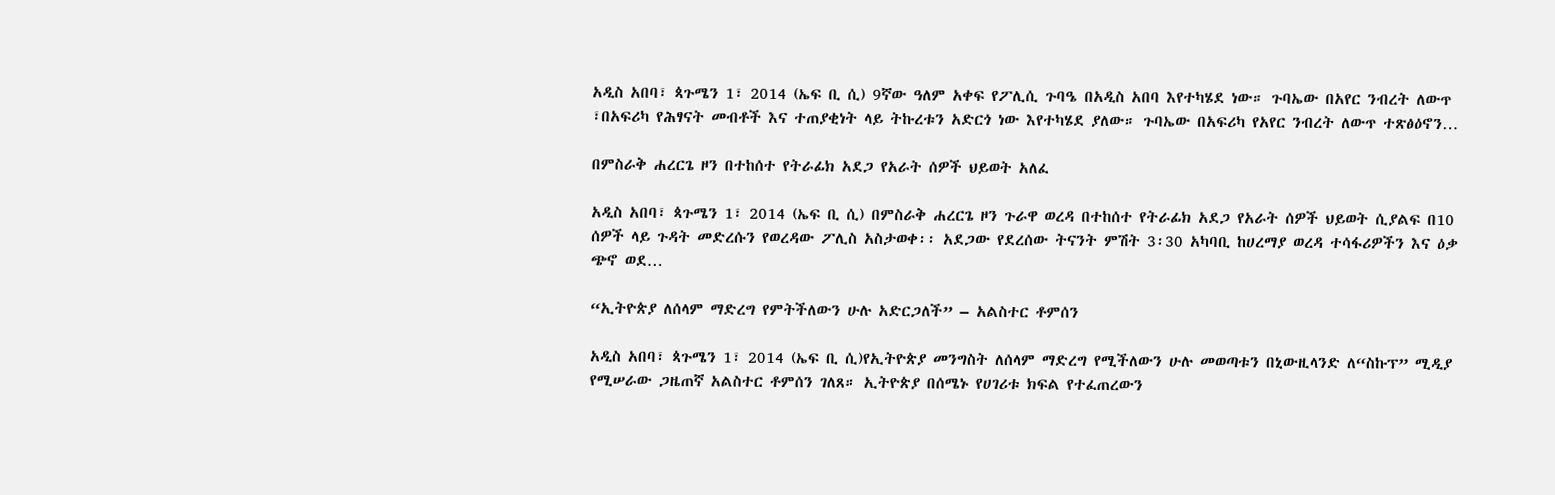አዲስ አበባ፣ ጳጉሜን 1፣ 2014 (ኤፍ ቢ ሲ) 9ኛው ዓለም አቀፍ የፖሊሲ ጉባዔ በአዲስ አበባ እየተካሄደ ነው። ጉባኤው በአየር ንብረት ለውጥ ፣በአፍሪካ የሕፃናት መብቶች እና ተጠያቂነት ላይ ትኩረቱን አድርጎ ነው እየተካሄደ ያለው። ጉባኤው በአፍሪካ የአየር ንብረት ለውጥ ተጽፅዕኖን…

በምስራቅ ሐረርጌ ዞን በተከሰተ የትራፊክ አደጋ የአራት ሰዎች ህይወት አለፈ

አዲስ አበባ፣ ጳጉሜን 1፣ 2014 (ኤፍ ቢ ሲ) በምስራቅ ሐረርጌ ዞን ጉራዋ ወረዳ በተከሰተ የትራፊክ አደጋ የአራት ሰዎች ህይወት ሲያልፍ በ10 ሰዎች ላይ ጉዳት መድረሱን የወረዳው ፖሊስ አስታወቀ፡፡ አደጋው የደረሰው ትናንት ምሽት 3፡30 አካባቢ ከሀረማያ ወረዳ ተሳፋሪዎችን እና ዕቃ ጭኖ ወደ…

“ኢትዮጵያ ለሰላም ማድረግ የምትችለውን ሁሉ አድርጋለች” – አልስተር ቶምሰን

አዲስ አበባ፣ ጳጉሜን 1፣ 2014 (ኤፍ ቢ ሲ)የኢትዮጵያ መንግስት ለሰላም ማድረግ የሚችለውን ሁሉ መወጣቱን በኒውዚላንድ ለ“ስኩፕ” ሚዲያ የሚሠራው ጋዜጠኛ አልስተር ቶምሰን ገለጸ። ኢትዮጵያ በሰሜኑ የሀገሪቱ ክፍል የተፈጠረውን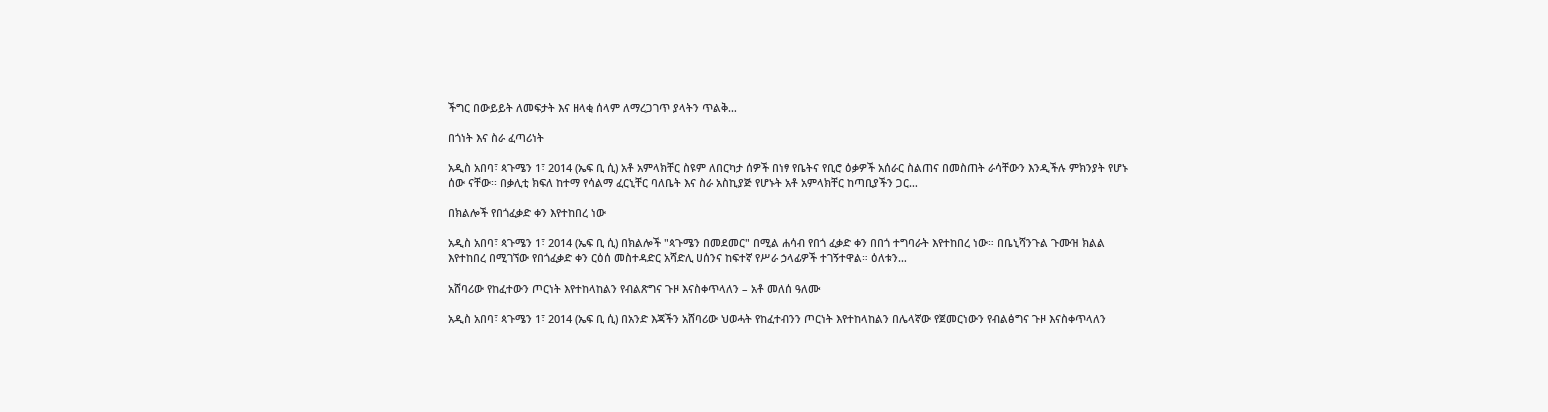ችግር በውይይት ለመፍታት እና ዘላቂ ሰላም ለማረጋገጥ ያላትን ጥልቅ…

በጎነት እና ስራ ፈጣሪነት

አዲስ አበባ፣ ጳጉሜን 1፣ 2014 (ኤፍ ቢ ሲ) አቶ አምላክቸር ስዩም ለበርካታ ሰዎች በነፃ የቤትና የቢሮ ዕቃዎች አሰራር ስልጠና በመስጠት ራሳቸውን እንዲችሉ ምክንያት የሆኑ ሰው ናቸው፡፡ በቃሊቲ ክፍለ ከተማ የሳልማ ፈርኒቸር ባለቤት እና ስራ አስኪያጅ የሆኑት አቶ አምላክቸር ከጣቢያችን ጋር…

በክልሎች የበጎፈቃድ ቀን እየተከበረ ነው

አዲስ አበባ፣ ጳጉሜን 1፣ 2014 (ኤፍ ቢ ሲ) በክልሎች "ጳጉሜን በመደመር" በሚል ሐሳብ የበጎ ፈቃድ ቀን በበጎ ተግባራት እየተከበረ ነው። በቤኒሻንጉል ጉሙዝ ክልል እየተከበረ በሚገኘው የበጎፈቃድ ቀን ርዕሰ መስተዳድር አሻድሊ ሀሰንና ከፍተኛ የሥራ ኃላፊዎች ተገኝተዋል። ዕለቱን…

አሸባሪው የከፈተውን ጦርነት እየተከላከልን የብልጽግና ጉዞ እናስቀጥላለን – አቶ መለሰ ዓለሙ

አዲስ አበባ፣ ጳጉሜን 1፣ 2014 (ኤፍ ቢ ሲ) በአንድ እጃችን አሸባሪው ህወሓት የከፈተብንን ጦርነት እየተከላከልን በሌላኛው የጀመርነውን የብልፅግና ጉዞ እናስቀጥላለን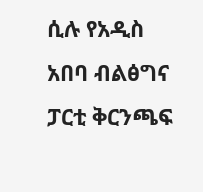ሲሉ የአዲስ አበባ ብልፅግና ፓርቲ ቅርንጫፍ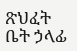ጽህፈት ቤት ኃላፊ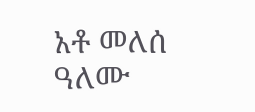አቶ መለሰ ዓለሙ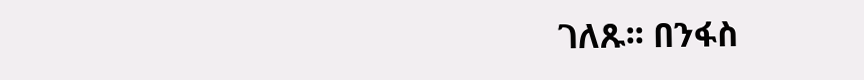ገለጹ፡፡ በንፋስ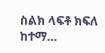ስልክ ላፍቶ ክፍለ ከተማ…